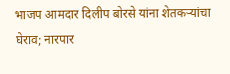भाजप आमदार दिलीप बोरसे यांना शेतकऱ्यांचा घेराव; नारपार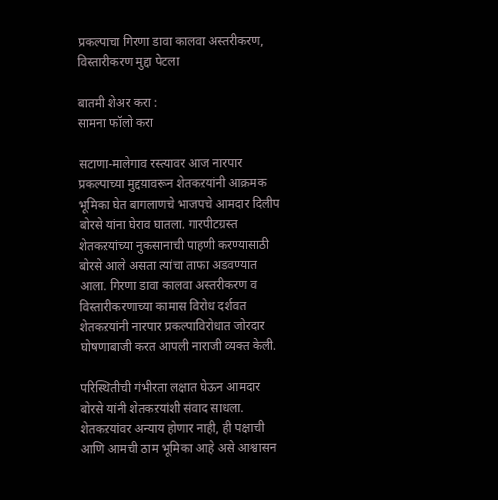प्रकल्पाचा गिरणा डावा कालवा अस्तरीकरण, विस्तारीकरण मुद्दा पेटला

बातमी शेअर करा :
सामना फॉलो करा

सटाणा-मालेगाव रस्त्यावर आज नारपार प्रकल्पाच्या मुद्दय़ावरून शेतकऱयांनी आक्रमक भूमिका घेत बागलाणचे भाजपचे आमदार दिलीप बोरसे यांना घेराव घातला. गारपीटग्रस्त शेतकऱयांच्या नुकसानाची पाहणी करण्यासाठी बोरसे आले असता त्यांचा ताफा अडवण्यात आला. गिरणा डावा कालवा अस्तरीकरण व विस्तारीकरणाच्या कामास विरोध दर्शवत शेतकऱयांनी नारपार प्रकल्पाविरोधात जोरदार घोषणाबाजी करत आपली नाराजी व्यक्त केली.

परिस्थितीची गंभीरता लक्षात घेऊन आमदार बोरसे यांनी शेतकऱयांशी संवाद साधला. शेतकऱयांवर अन्याय होणार नाही, ही पक्षाची आणि आमची ठाम भूमिका आहे असे आश्वासन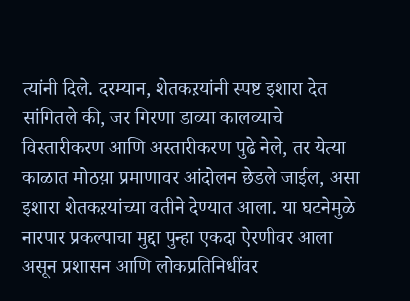त्यांनी दिले. दरम्यान, शेतकऱयांनी स्पष्ट इशारा देत सांगितले की, जर गिरणा डाव्या कालव्याचे विस्तारीकरण आणि अस्तारीकरण पुढे नेले, तर येत्या काळात मोठय़ा प्रमाणावर आंदोलन छेडले जाईल, असा इशारा शेतकऱयांच्या वतीने देण्यात आला. या घटनेमुळे नारपार प्रकल्पाचा मुद्दा पुन्हा एकदा ऐरणीवर आला असून प्रशासन आणि लोकप्रतिनिधींवर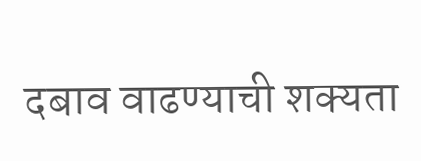दबाव वाढण्याची शक्यता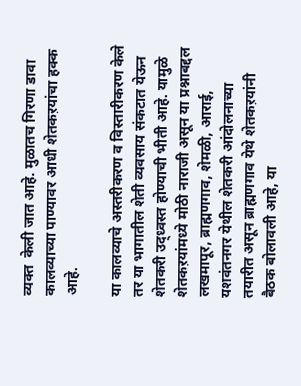व्यक्त  केली जात आहे. मुळातच गिरणा डावा कालव्याच्या पाण्यावर आधी शेतकऱयांचा हक्क आहे.

या कालव्याचे अस्तरीकरण व विस्तारीकरण केले तर या भागातील शेती व्यवसाय संकटात येऊन शेतकरी उद्ध्वस्त होण्याची भीती आहे. यामुळे शेतकऱयांमध्ये मोठी नाराजी असून या प्रश्नाबद्दल लखमापूर, ब्राह्मणगाव, शेमळी, आराई, यशवंतनगर येथील शेतकरी आंदोलनाच्या तयारीत असून ब्राह्मणगाव येथे शेतकऱयांनी बैठक बोलावली आहे, या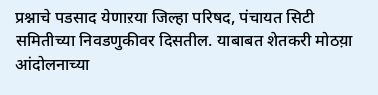प्रश्नाचे पडसाद येणाऱया जिल्हा परिषद, पंचायत सिटी समितीच्या निवडणुकीवर दिसतील. याबाबत शेतकरी मोठय़ा आंदोलनाच्या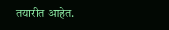तयारीत आहेत.